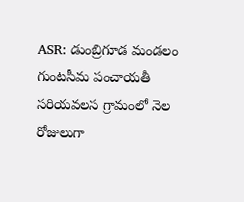ASR: డుంబ్రిగూడ మండలం గుంటసీమ పంచాయతీ సరియవలస గ్రామంలో నెల రోజులుగా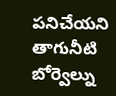పనిచేయని తాగునీటి బోర్వెల్ను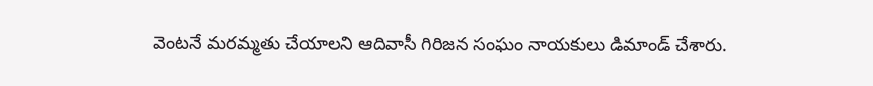వెంటనే మరమ్మతు చేయాలని ఆదివాసీ గిరిజన సంఘం నాయకులు డిమాండ్ చేశారు.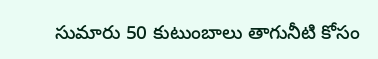సుమారు 50 కుటుంబాలు తాగునీటి కోసం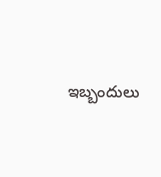ఇబ్బందులు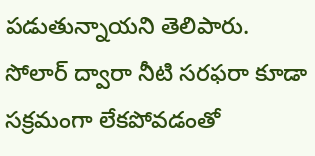పడుతున్నాయని తెలిపారు. సోలార్ ద్వారా నీటి సరఫరా కూడా సక్రమంగా లేకపోవడంతో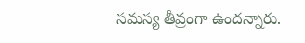సమస్య తీవ్రంగా ఉందన్నారు.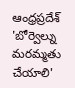ఆంధ్రప్రదేశ్
'బోర్వెల్ను మరమ్మతు చేయాలి'